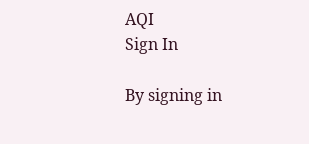AQI
Sign In

By signing in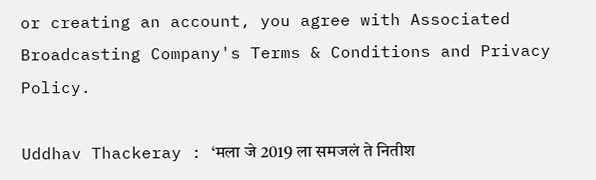or creating an account, you agree with Associated Broadcasting Company's Terms & Conditions and Privacy Policy.

Uddhav Thackeray : ‘मला जे 2019 ला समजलं ते नितीश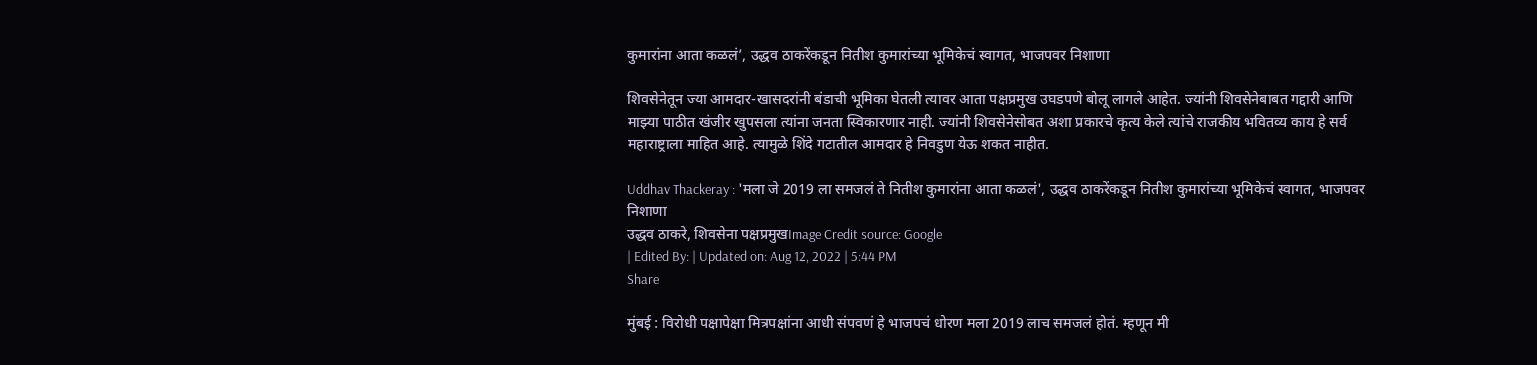कुमारांना आता कळलं’, उद्धव ठाकरेंकडून नितीश कुमारांच्या भूमिकेचं स्वागत, भाजपवर निशाणा

शिवसेनेतून ज्या आमदार-खासदरांनी बंडाची भूमिका घेतली त्यावर आता पक्षप्रमुख उघडपणे बोलू लागले आहेत. ज्यांनी शिवसेनेबाबत गद्दारी आणि माझ्या पाठीत खंजीर खुपसला त्यांना जनता स्विकारणार नाही. ज्यांनी शिवसेनेसोबत अशा प्रकारचे कृत्य केले त्यांचे राजकीय भवितव्य काय हे सर्व महाराष्ट्राला माहित आहे. त्यामुळे शिंदे गटातील आमदार हे निवडुण येऊ शकत नाहीत.

Uddhav Thackeray : 'मला जे 2019 ला समजलं ते नितीश कुमारांना आता कळलं', उद्धव ठाकरेंकडून नितीश कुमारांच्या भूमिकेचं स्वागत, भाजपवर निशाणा
उद्धव ठाकरे, शिवसेना पक्षप्रमुखImage Credit source: Google
| Edited By: | Updated on: Aug 12, 2022 | 5:44 PM
Share

मुंबई : विरोधी पक्षापेक्षा मित्रपक्षांना आधी संपवणं हे भाजपचं धोरण मला 2019 लाच समजलं होतं. म्हणून मी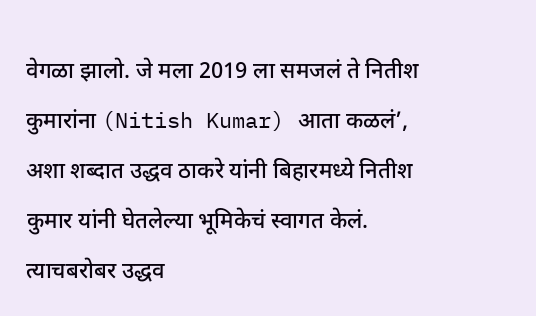वेगळा झालो. जे मला 2019 ला समजलं ते नितीश कुमारांना (Nitish Kumar) आता कळलं’, अशा शब्दात उद्धव ठाकरे यांनी बिहारमध्ये नितीश कुमार यांनी घेतलेल्या भूमिकेचं स्वागत केलं. त्याचबरोबर उद्धव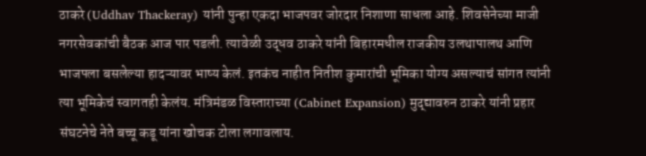ठाकरे (Uddhav Thackeray) यांनी पुन्हा एकदा भाजपवर जोरदार निशाणा साधला आहे. शिवसेनेच्या माजी नगरसेवकांची बैठक आज पार पडली. त्यावेळी उद्धव ठाकरे यांनी बिहारमधील राजकीय उलथापालथ आणि भाजपला बसलेल्या हादऱ्यावर भाष्य केलं. इतकंच नाहीत नितीश कुमारांची भूमिका योग्य असल्याचं सांगत त्यांनी त्या भूमिकेचं स्वागतही केलंय. मंत्रिमंडळ विस्ताराच्या (Cabinet Expansion) मुद्द्यावरुन ठाकरे यांनी प्रहार संघटनेचे नेते बच्चू कडू यांना खोचक टोला लगावलाय.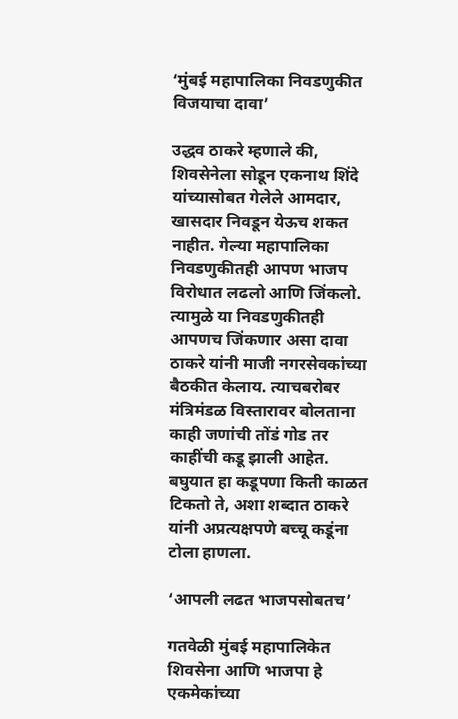‘मुंबई महापालिका निवडणुकीत विजयाचा दावा’

उद्धव ठाकरे म्हणाले की, शिवसेनेला सोडून एकनाथ शिंदे यांच्यासोबत गेलेले आमदार, खासदार निवडून येऊच शकत नाहीत. गेल्या महापालिका निवडणुकीतही आपण भाजप विरोधात लढलो आणि जिंकलो. त्यामुळे या निवडणुकीतही आपणच जिंकणार असा दावा ठाकरे यांनी माजी नगरसेवकांच्या बैठकीत केलाय. त्याचबरोबर मंत्रिमंडळ विस्तारावर बोलताना काही जणांची तोंडं गोड तर काहींची कडू झाली आहेत. बघुयात हा कडूपणा किती काळत टिकतो ते, अशा शब्दात ठाकरे यांनी अप्रत्यक्षपणे बच्चू कडूंना टोला हाणला.

‘आपली लढत भाजपसोबतच’

गतवेळी मुंबई महापालिकेत शिवसेना आणि भाजपा हे एकमेकांच्या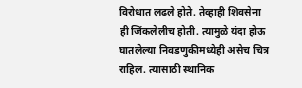विरोधात लढले होते. तेव्हाही शिवसेना ही जिंकलेलीच होती. त्यामुळे यंदा होऊ घातलेल्या निवडणुकीमध्येही असेच चित्र राहिल. त्यासाठी स्थानिक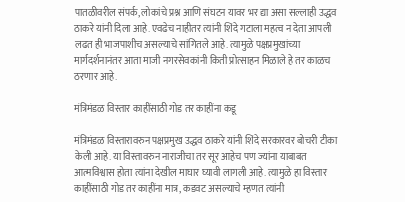पातळीवरील संपर्क, लोकांचे प्रश्न आणि संघटन यावर भर द्या असा सल्लाही उद्धव ठाकरे यांनी दिला आहे. एवढेच नाहीतर त्यांनी शिंदे गटाला महत्व न देता आपली लढत ही भाजपाशीच असल्याचे सांगितले आहे. त्यामुळे पक्षप्रमुखांच्या मार्गदर्शनानंतर आता माजी नगरसेवकांनी किती प्रोत्साहन मिळाले हे तर काळच ठरणार आहे.

मंत्रिमंडळ विस्तार काहींसाठी गोड तर काहींना कडू

मंत्रिमंडळ विस्तारावरुन पक्षप्रमुख उद्धव ठाकरे यांनी शिंदे सरकारवर बोचरी टीका केली आहे. या विस्तावरुन नाराजीचा तर सूर आहेच पण ज्यांना याबाबत आत्मविश्वास होता त्यांना देखील माघार घ्यावी लागली आहे. त्यामुळे हा विस्तार काहींसाठी गोड तर काहींना मात्र, कडवट असल्याचे म्हणत त्यांनी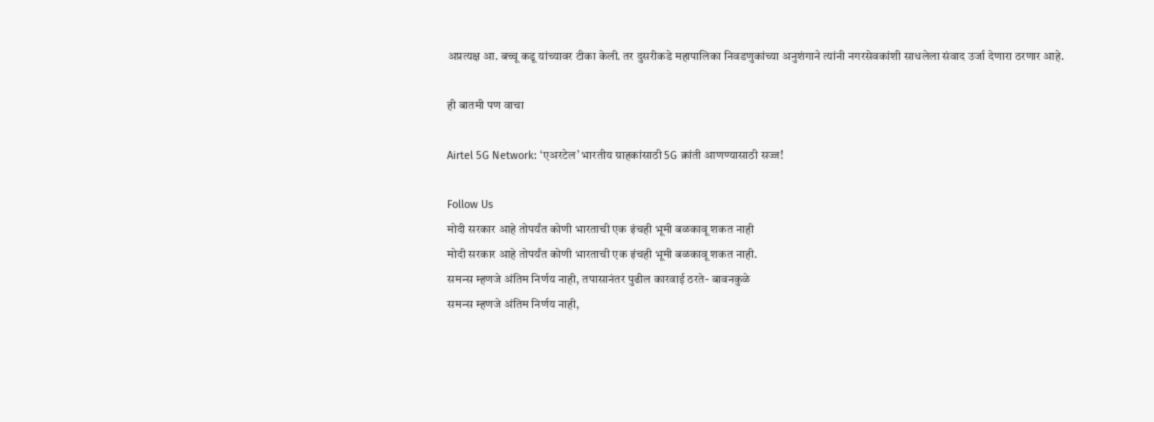अप्रत्यक्ष आ. बच्चू कडू यांच्यावर टीका केली. तर दुसरीकडे महापालिका निवडणुकांच्या अनुशंगाने त्यांनी नगरसेवकांशी साधलेला संवाद उर्जा देणारा ठरणार आहे.

ही बातमी पण वाचा

Airtel 5G Network: ‘एअरटेल’ भारतीय ग्राहकांसाठी 5G क्रांती आणण्यासाठी सज्ज!

Follow Us
मोदी सरकार आहे तोपर्यंत कोणी भारताची एक इंचही भूमी बळकावू शकत नाही
मोदी सरकार आहे तोपर्यंत कोणी भारताची एक इंचही भूमी बळकावू शकत नाही.
समन्स म्हणजे अंतिम निर्णय नाही, तपासानंतर पुढील कारवाई ठरते- बावनकुळे
समन्स म्हणजे अंतिम निर्णय नाही,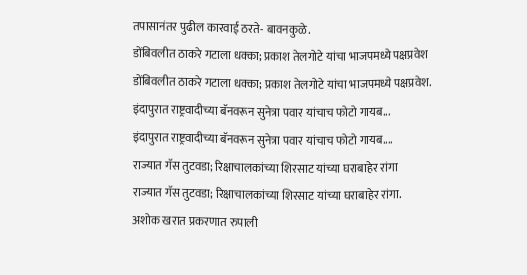तपासानंतर पुढील कारवाई ठरते- बावनकुळे.
डोंबिवलीत ठाकरे गटाला धक्का; प्रकाश तेलगोटे यांचा भाजपमध्ये पक्षप्रवेश
डोंबिवलीत ठाकरे गटाला धक्का; प्रकाश तेलगोटे यांचा भाजपमध्ये पक्षप्रवेश.
इंदापुरात राष्ट्रवादीच्या बॅनवरून सुनेत्रा पवार यांचाच फोटो गायब...
इंदापुरात राष्ट्रवादीच्या बॅनवरून सुनेत्रा पवार यांचाच फोटो गायब....
राज्यात गॅस तुटवडा; रिक्षाचालकांच्या शिरसाट यांच्या घराबाहेर रांगा
राज्यात गॅस तुटवडा; रिक्षाचालकांच्या शिरसाट यांच्या घराबाहेर रांगा.
अशोक खरात प्रकरणात रुपाली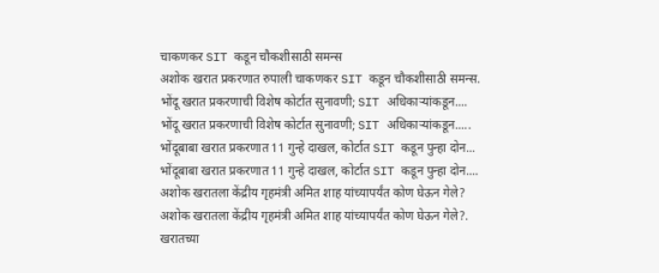चाकणकर SIT कडून चौकशीसाठी समन्स
अशोक खरात प्रकरणात रुपाली चाकणकर SIT कडून चौकशीसाठी समन्स.
भोंदू खरात प्रकरणाची विशेष कोर्टात सुनावणी; SIT अधिकाऱ्यांकडून....
भोंदू खरात प्रकरणाची विशेष कोर्टात सुनावणी; SIT अधिकाऱ्यांकडून.....
भोंदूबाबा खरात प्रकरणात 11 गुन्हे दाखल, कोर्टात SIT कडून पुन्हा दोन...
भोंदूबाबा खरात प्रकरणात 11 गुन्हे दाखल, कोर्टात SIT कडून पुन्हा दोन....
अशोक खरातला केंद्रीय गृहमंत्री अमित शाह यांच्यापर्यंत कोण घेऊन गेले?
अशोक खरातला केंद्रीय गृहमंत्री अमित शाह यांच्यापर्यंत कोण घेऊन गेले?.
खरातच्या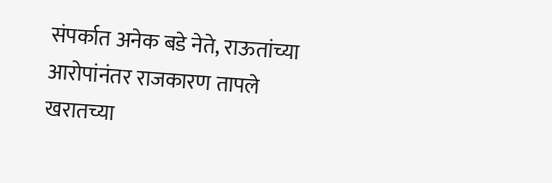संपर्कात अनेक बडे नेते, राऊतांच्या आरोपांनंतर राजकारण तापले
खरातच्या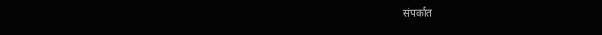संपर्कात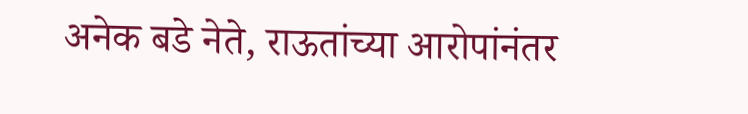अनेक बडे नेते, राऊतांच्या आरोपांनंतर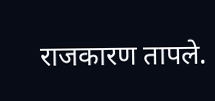राजकारण तापले.